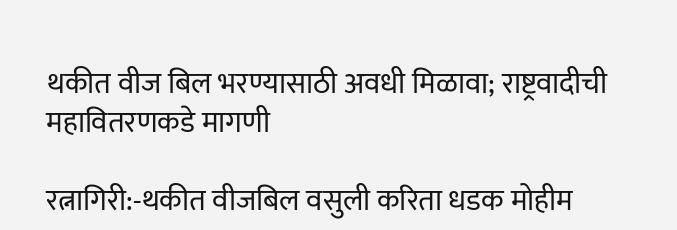थकीत वीज बिल भरण्यासाठी अवधी मिळावा; राष्ट्रवादीची महावितरणकडे मागणी

रत्नागिरी:-थकीत वीजबिल वसुली करिता धडक मोहीम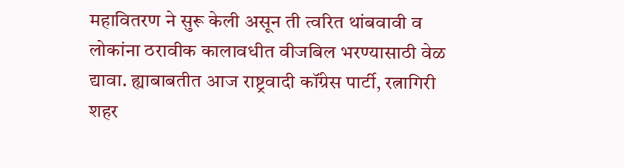महावितरण ने सुरू केली असून ती त्वरित थांबवावी व लोकांना ठरावीक कालावधीत वीजबिल भरण्यासाठी वेळ द्यावा. ह्याबाबतीत आज राष्ट्रवादी कॉंग्रेस पार्टी, रत्नागिरी शहर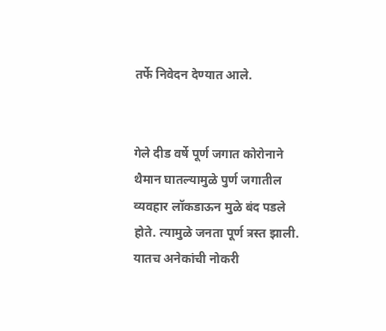तर्फे निवेदन देण्यात आले.


गेले दीड वर्षे पूर्ण जगात कोरोनाने थैमान घातल्यामुळे पुर्ण जगातील व्यवहार लॉकडाऊन मुळे बंद पडले होते. त्यामुळे जनता पूर्ण त्रस्त झाली. यातच अनेकांची नोकरी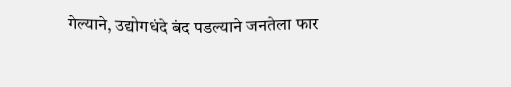गेल्याने, उद्योगधंदे बंद पडल्याने जनतेला फार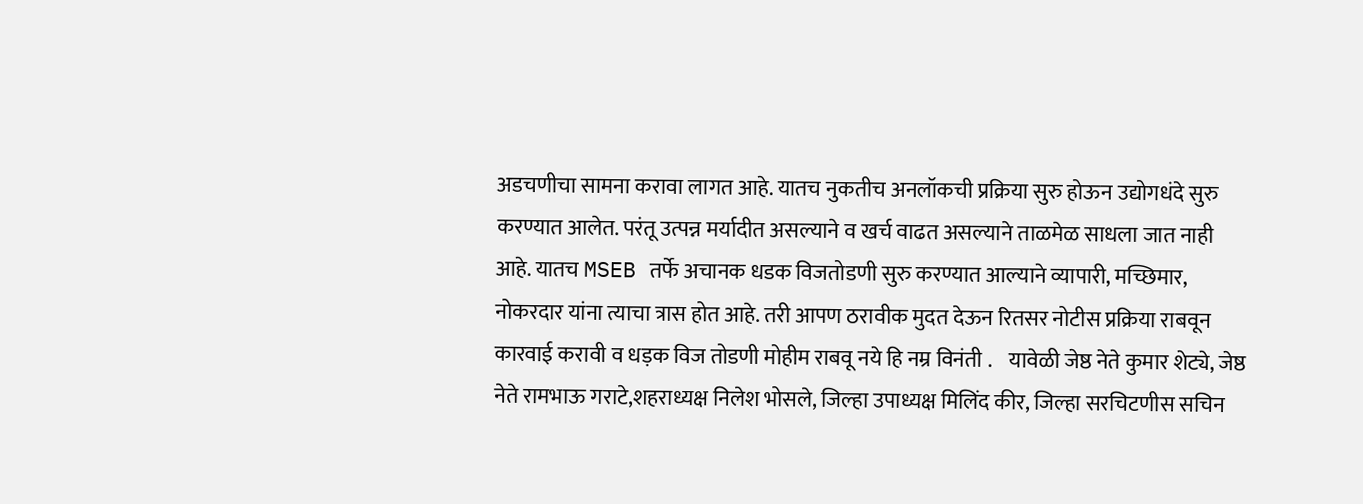अडचणीचा सामना करावा लागत आहे. यातच नुकतीच अनलॉकची प्रक्रिया सुरु होऊन उद्योगधंदे सुरु करण्यात आलेत. परंतू उत्पन्न मर्यादीत असल्याने व खर्च वाढत असल्याने ताळमेळ साधला जात नाही आहे. यातच MSEB तर्फे अचानक धडक विजतोडणी सुरु करण्यात आल्याने व्यापारी, मच्छिमार, नोकरदार यांना त्याचा त्रास होत आहे. तरी आपण ठरावीक मुदत देऊन रितसर नोटीस प्रक्रिया राबवून कारवाई करावी व धड़क विज तोडणी मोहीम राबवू नये हि नम्र विनंती .    यावेळी जेष्ठ नेते कुमार शेट्ये, जेष्ठ नेते रामभाऊ गराटे,शहराध्यक्ष निलेश भोसले, जिल्हा उपाध्यक्ष मिलिंद कीर, जिल्हा सरचिटणीस सचिन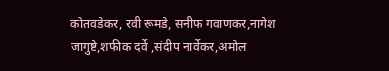कोतवडेकर, रवी रूमडे, सनीफ गवाणकर,नागेश जागुष्टे,शफीक दर्वे ,संदीप नार्वेकर,अमोल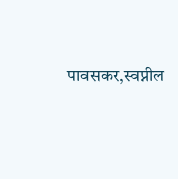पावसकर,स्वप्नील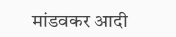मांडवकर आदी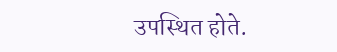उपस्थित होते.